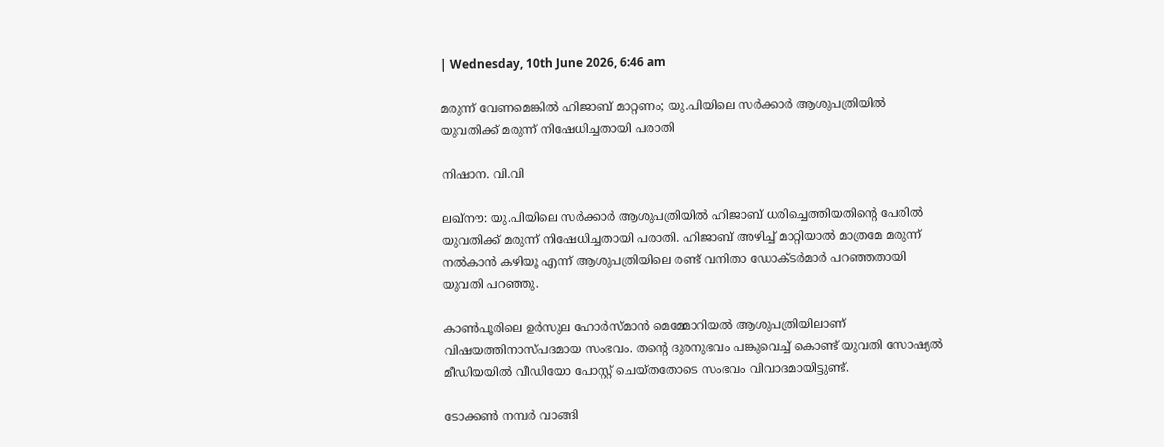| Wednesday, 10th June 2026, 6:46 am

മരുന്ന് വേണമെങ്കില്‍ ഹിജാബ് മാറ്റണം; യു.പിയിലെ സര്‍ക്കാര്‍ ആശുപത്രിയില്‍ യുവതിക്ക് മരുന്ന് നിഷേധിച്ചതായി പരാതി

നിഷാന. വി.വി

ലഖ്‌നൗ: യു.പിയിലെ സര്‍ക്കാര്‍ ആശുപത്രിയില്‍ ഹിജാബ് ധരിച്ചെത്തിയതിന്റെ പേരില്‍ യുവതിക്ക് മരുന്ന് നിഷേധിച്ചതായി പരാതി. ഹിജാബ് അഴിച്ച് മാറ്റിയാല്‍ മാത്രമേ മരുന്ന് നല്‍കാന്‍ കഴിയൂ എന്ന് ആശുപത്രിയിലെ രണ്ട് വനിതാ ഡോക്ടര്‍മാര്‍ പറഞ്ഞതായി യുവതി പറഞ്ഞു.

കാണ്‍പൂരിലെ ഉര്‍സുല ഹോര്‍സ്മാന്‍ മെമ്മോറിയല്‍ ആശുപത്രിയിലാണ് വിഷയത്തിനാസ്പദമായ സംഭവം. തന്റെ ദുരനുഭവം പങ്കുവെച്ച് കൊണ്ട് യുവതി സോഷ്യല്‍ മീഡിയയില്‍ വീഡിയോ പോസ്റ്റ് ചെയ്തതോടെ സംഭവം വിവാദമായിട്ടുണ്ട്.

ടോക്കണ്‍ നമ്പര്‍ വാങ്ങി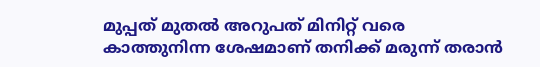മുപ്പത് മുതല്‍ അറുപത് മിനിറ്റ് വരെ കാത്തുനിന്ന ശേഷമാണ് തനിക്ക് മരുന്ന് തരാന്‍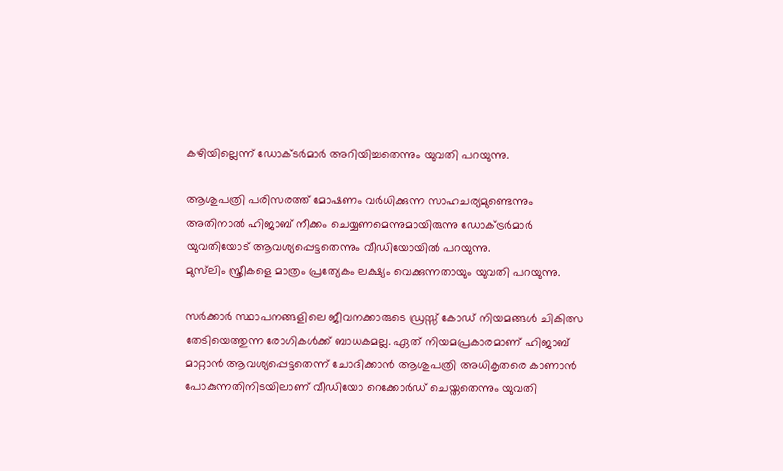കഴിയില്ലെന്ന് ഡോക്ടര്‍മാര്‍ അറിയിച്ചതെന്നും യുവതി പറയുന്നു.

ആശുപത്രി പരിസരത്ത് മോഷണം വര്‍ധിക്കുന്ന സാഹചര്യമുണ്ടെന്നും അതിനാല്‍ ഹിജാബ് നീക്കം ചെയ്യണമെന്നുമായിരുന്നു ഡോക്ട്രര്‍മാര്‍ യുവതിയോട് ആവശ്യപ്പെട്ടതെന്നും വീഡിയോയില്‍ പറയുന്നു.
മുസ്‌ലിം സ്ത്രീകളെ മാത്രം പ്രത്യേകം ലക്ഷ്യം വെക്കുന്നതായും യുവതി പറയുന്നു.

സര്‍ക്കാര്‍ സ്ഥാപനങ്ങളിലെ ജീവനക്കാരുടെ ഡ്രസ്സ് കോഡ് നിയമങ്ങള്‍ ചികിത്സ തേടിയെത്തുന്ന രോഗികള്‍ക്ക് ബാധകമല്ല. ഏത് നിയമപ്രകാരമാണ് ഹിജാബ് മാറ്റാന്‍ ആവശ്യപ്പെട്ടതെന്ന് ചോദിക്കാന്‍ ആശുപത്രി അധികൃതരെ കാണാന്‍ പോകുന്നതിനിടയിലാണ് വീഡിയോ റെക്കോര്‍ഡ് ചെയ്തതെന്നും യുവതി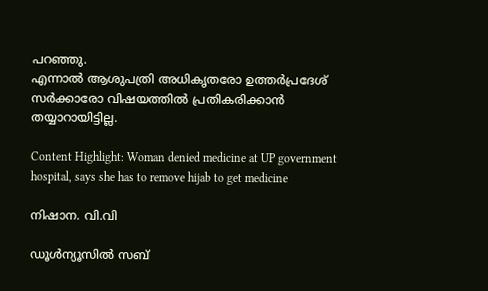പറഞ്ഞു.
എന്നാല്‍ ആശുപത്രി അധികൃതരോ ഉത്തര്‍പ്രദേശ് സര്‍ക്കാരോ വിഷയത്തില്‍ പ്രതികരിക്കാന്‍ തയ്യാറായിട്ടില്ല.

Content Highlight: Woman denied medicine at UP government hospital, says she has to remove hijab to get medicine

നിഷാന. വി.വി

ഡൂള്‍ന്യൂസില്‍ സബ്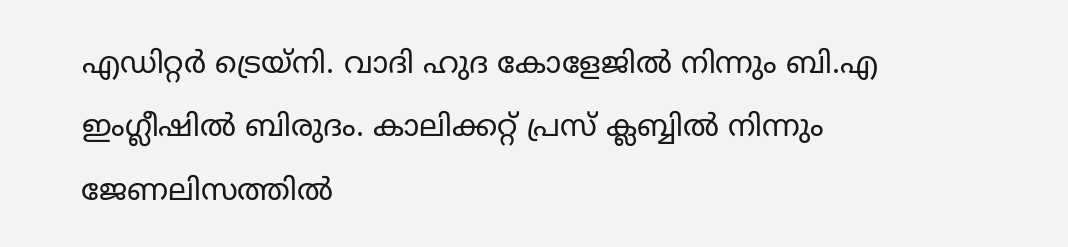എഡിറ്റര്‍ ട്രെയ്‌നി. വാദി ഹുദ കോളേജില്‍ നിന്നും ബി.എ ഇംഗ്ലീഷില്‍ ബിരുദം. കാലിക്കറ്റ് പ്രസ് ക്ലബ്ബില്‍ നിന്നും ജേണലിസത്തില്‍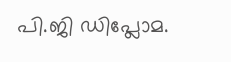പി.ജി ഡിപ്ലോമ.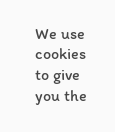We use cookies to give you the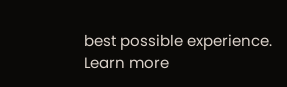best possible experience. Learn more